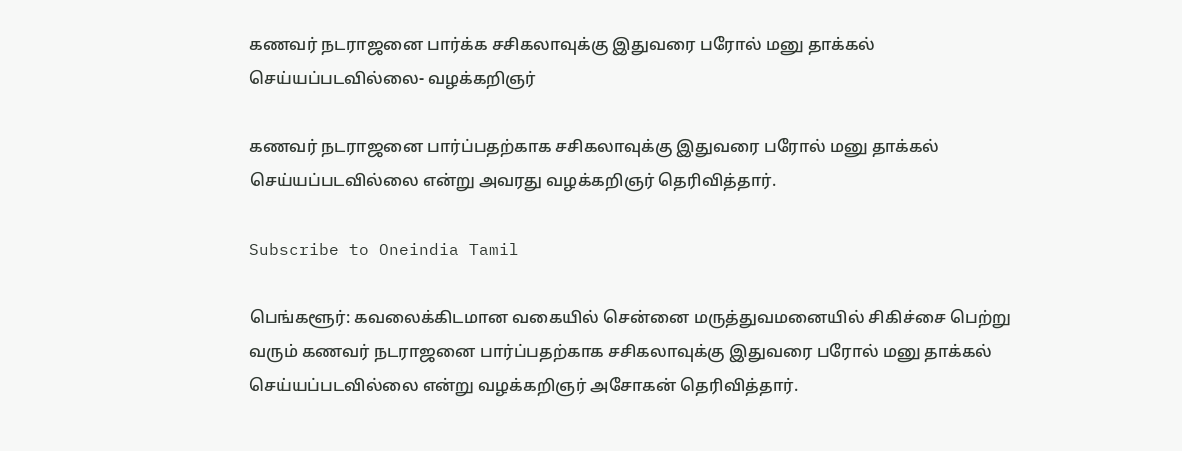கணவர் நடராஜனை பார்க்க சசிகலாவுக்கு இதுவரை பரோல் மனு தாக்கல் செய்யப்படவில்லை- வழக்கறிஞர்

கணவர் நடராஜனை பார்ப்பதற்காக சசிகலாவுக்கு இதுவரை பரோல் மனு தாக்கல் செய்யப்படவில்லை என்று அவரது வழக்கறிஞர் தெரிவித்தார்.

Subscribe to Oneindia Tamil

பெங்களூர்: கவலைக்கிடமான வகையில் சென்னை மருத்துவமனையில் சிகிச்சை பெற்று வரும் கணவர் நடராஜனை பார்ப்பதற்காக சசிகலாவுக்கு இதுவரை பரோல் மனு தாக்கல் செய்யப்படவில்லை என்று வழக்கறிஞர் அசோகன் தெரிவித்தார்.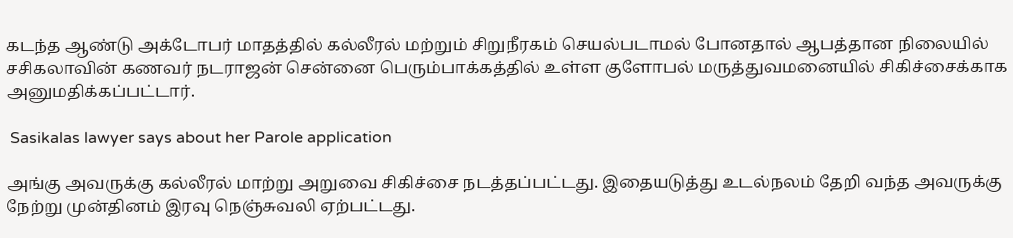கடந்த ஆண்டு அக்டோபர் மாதத்தில் கல்லீரல் மற்றும் சிறுநீரகம் செயல்படாமல் போனதால் ஆபத்தான நிலையில் சசிகலாவின் கணவர் நடராஜன் சென்னை பெரும்பாக்கத்தில் உள்ள குளோபல் மருத்துவமனையில் சிகிச்சைக்காக அனுமதிக்கப்பட்டார்.

 Sasikalas lawyer says about her Parole application

அங்கு அவருக்கு கல்லீரல் மாற்று அறுவை சிகிச்சை நடத்தப்பட்டது. இதையடுத்து உடல்நலம் தேறி வந்த அவருக்கு நேற்று முன்தினம் இரவு நெஞ்சுவலி ஏற்பட்டது.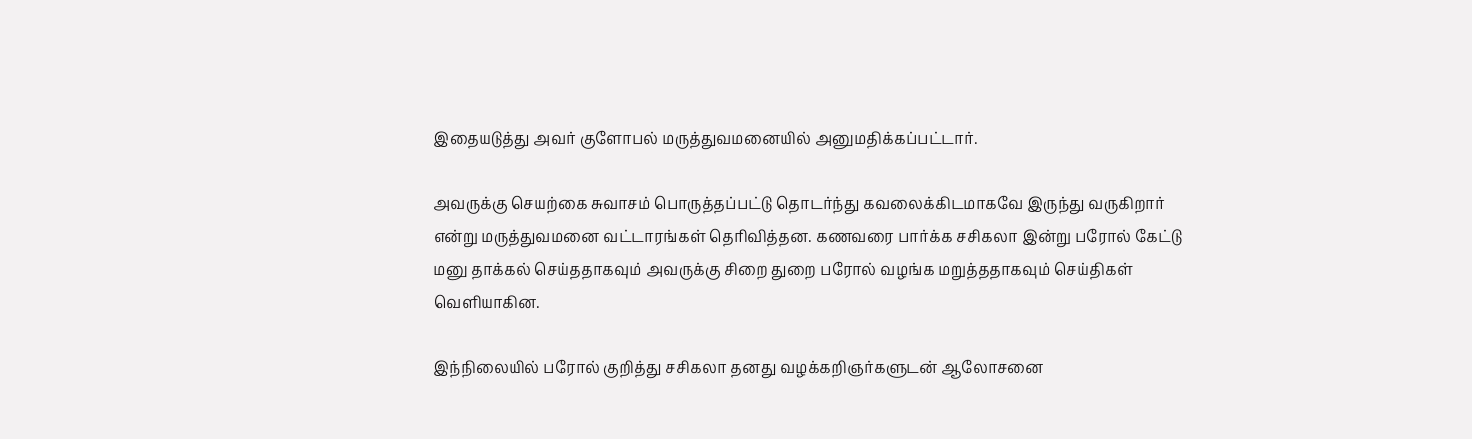இதையடுத்து அவர் குளோபல் மருத்துவமனையில் அனுமதிக்கப்பட்டார்.

அவருக்கு செயற்கை சுவாசம் பொருத்தப்பட்டு தொடர்ந்து கவலைக்கிடமாகவே இருந்து வருகிறார் என்று மருத்துவமனை வட்டாரங்கள் தெரிவித்தன. கணவரை பார்க்க சசிகலா இன்று பரோல் கேட்டு மனு தாக்கல் செய்ததாகவும் அவருக்கு சிறை துறை பரோல் வழங்க மறுத்ததாகவும் செய்திகள் வெளியாகின.

இந்நிலையில் பரோல் குறித்து சசிகலா தனது வழக்கறிஞர்களுடன் ஆலோசனை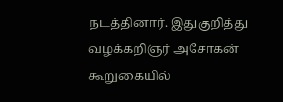நடத்தினார். இதுகுறித்து வழக்கறிஞர் அசோகன் கூறுகையில்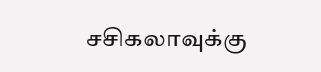சசிகலாவுக்கு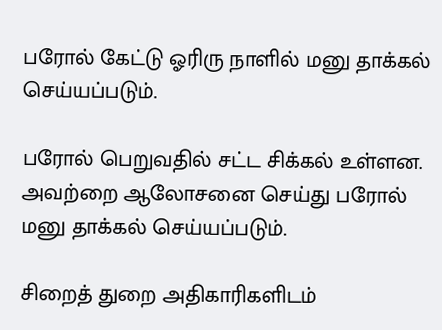பரோல் கேட்டு ஓரிரு நாளில் மனு தாக்கல் செய்யப்படும்.

பரோல் பெறுவதில் சட்ட சிக்கல் உள்ளன. அவற்றை ஆலோசனை செய்து பரோல் மனு தாக்கல் செய்யப்படும்.

சிறைத் துறை அதிகாரிகளிடம்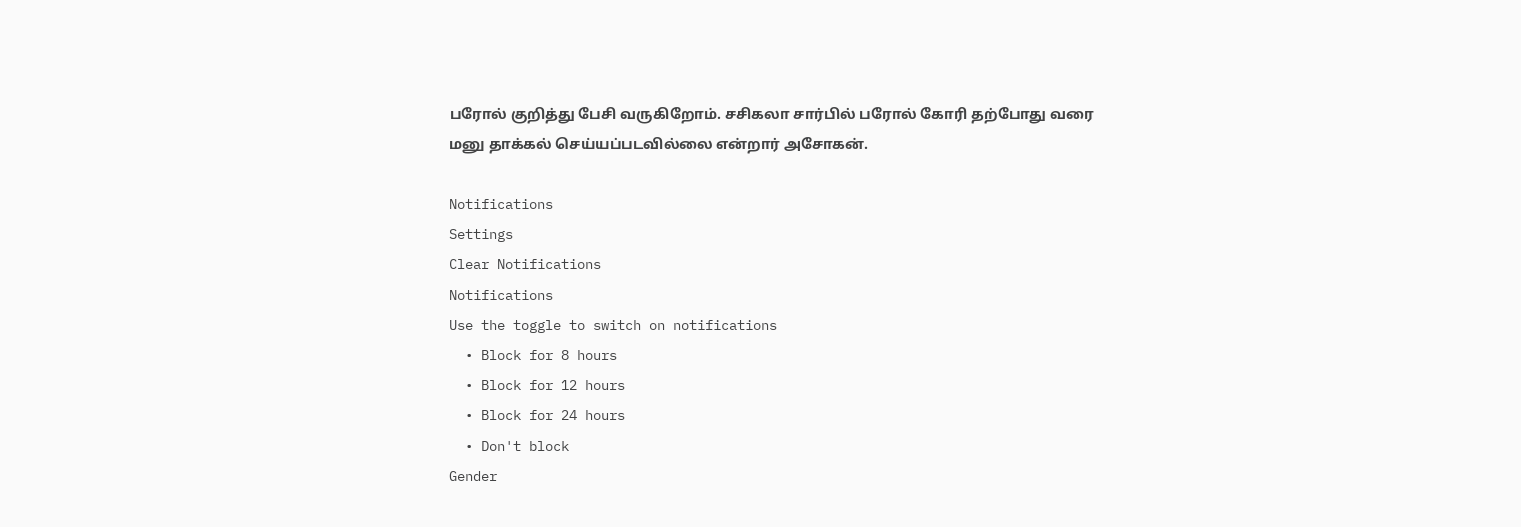பரோல் குறித்து பேசி வருகிறோம். சசிகலா சார்பில் பரோல் கோரி தற்போது வரை மனு தாக்கல் செய்யப்படவில்லை என்றார் அசோகன்.

Notifications
Settings
Clear Notifications
Notifications
Use the toggle to switch on notifications
  • Block for 8 hours
  • Block for 12 hours
  • Block for 24 hours
  • Don't block
Gender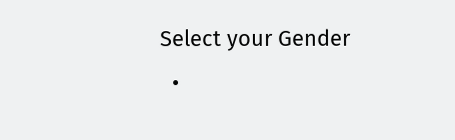Select your Gender
  •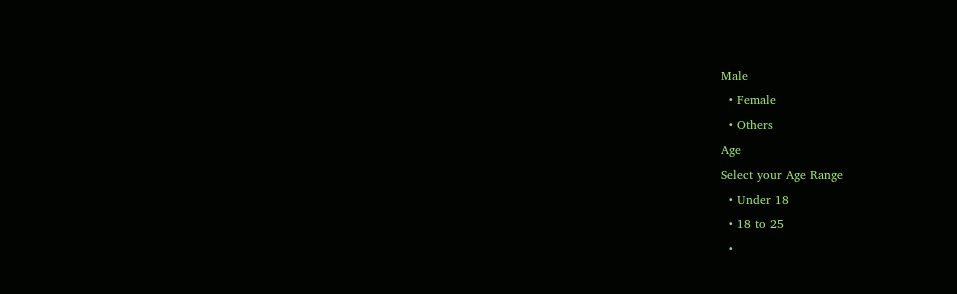Male
  • Female
  • Others
Age
Select your Age Range
  • Under 18
  • 18 to 25
  •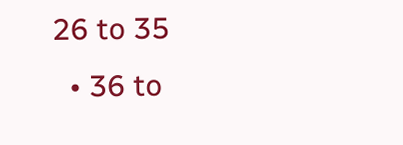26 to 35
  • 36 to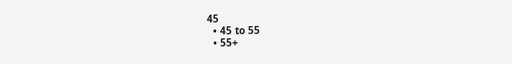45
  • 45 to 55
  • 55+